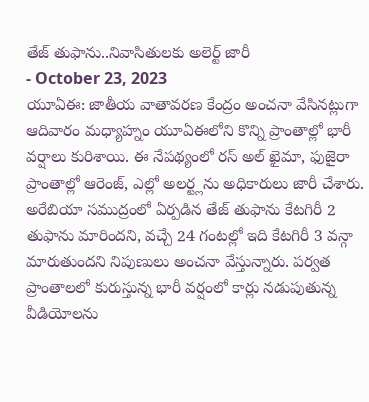తేజ్ తుఫాను..నివాసితులకు అలెర్ట్ జారీ
- October 23, 2023
యూఏఈ: జాతీయ వాతావరణ కేంద్రం అంచనా వేసినట్లుగా ఆదివారం మధ్యాహ్నం యూఏఈలోని కొన్ని ప్రాంతాల్లో భారీ వర్షాలు కురిశాయి. ఈ నేపథ్యంలో రస్ అల్ ఖైమా, ఫుజైరా ప్రాంతాల్లో ఆరెంజ్, ఎల్లో అలర్ట్లను అధికారులు జారీ చేశారు. అరేబియా సముద్రంలో ఏర్పడిన తేజ్ తుఫాను కేటగిరీ 2 తుఫాను మారిందని, వచ్చే 24 గంటల్లో ఇది కేటగిరీ 3 వన్గా మారుతుందని నిపుణులు అంచనా వేస్తున్నారు. పర్వత ప్రాంతాలలో కురుస్తున్న భారీ వర్షంలో కార్లు నడుపుతున్న వీడియోలను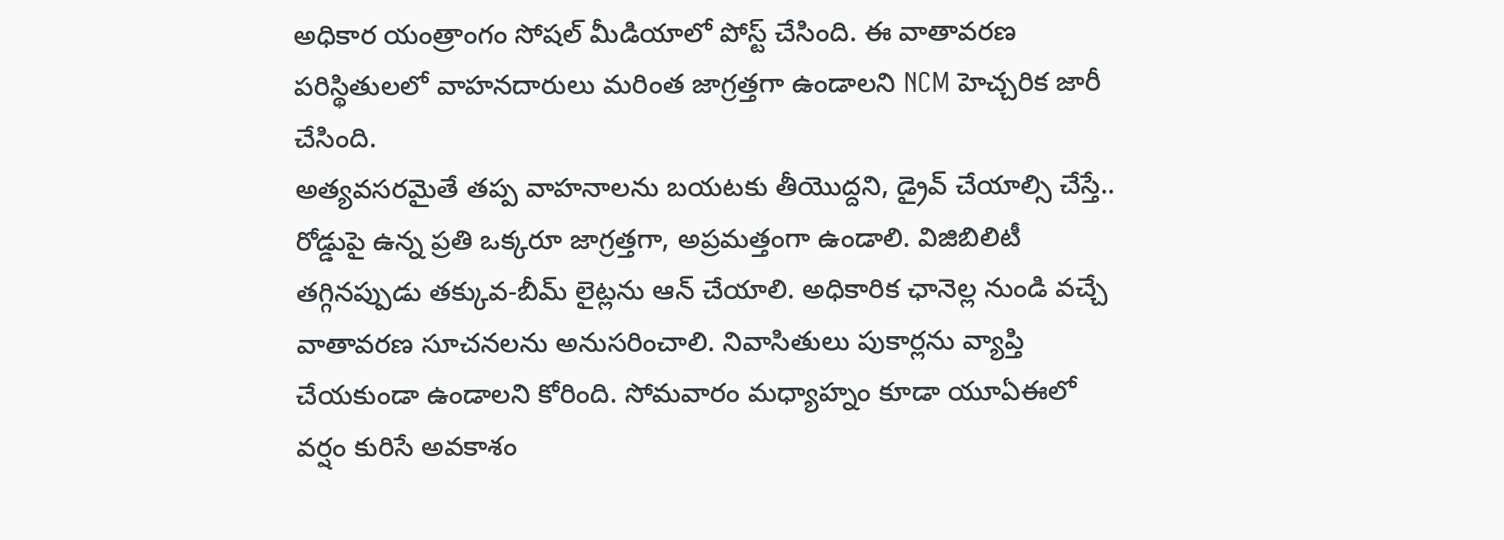అధికార యంత్రాంగం సోషల్ మీడియాలో పోస్ట్ చేసింది. ఈ వాతావరణ పరిస్థితులలో వాహనదారులు మరింత జాగ్రత్తగా ఉండాలని NCM హెచ్చరిక జారీ చేసింది.
అత్యవసరమైతే తప్ప వాహనాలను బయటకు తీయొద్దని, డ్రైవ్ చేయాల్సి చేస్తే.. రోడ్డుపై ఉన్న ప్రతి ఒక్కరూ జాగ్రత్తగా, అప్రమత్తంగా ఉండాలి. విజిబిలిటీ తగ్గినప్పుడు తక్కువ-బీమ్ లైట్లను ఆన్ చేయాలి. అధికారిక ఛానెల్ల నుండి వచ్చే వాతావరణ సూచనలను అనుసరించాలి. నివాసితులు పుకార్లను వ్యాప్తి చేయకుండా ఉండాలని కోరింది. సోమవారం మధ్యాహ్నం కూడా యూఏఈలో వర్షం కురిసే అవకాశం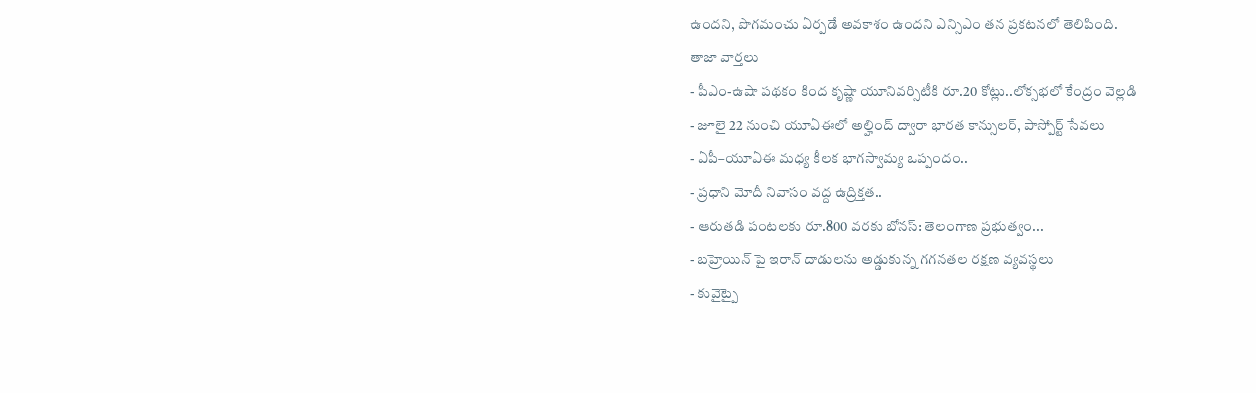ఉందని, పొగమంచు ఏర్పడే అవకాశం ఉందని ఎన్సిఎం తన ప్రకటనలో తెలిపింది.
తాజా వార్తలు
- పీఎం-ఉషా పథకం కింద కృష్ణా యూనివర్సిటీకి రూ.20 కోట్లు..లోక్సభలో కేంద్రం వెల్లడి
- జూలై 22 నుంచి యూఏఈలో అల్హింద్ ద్వారా భారత కాన్సులర్, పాస్పోర్ట్ సేవలు
- ఏపీ–యూఏఈ మధ్య కీలక భాగస్వామ్య ఒప్పందం..
- ప్రధాని మోదీ నివాసం వద్ద ఉద్రిక్తత..
- ఆరుతడి పంటలకు రూ.800 వరకు బోనస్: తెలంగాణ ప్రభుత్వం...
- బహ్రెయిన్ పై ఇరాన్ దాడులను అడ్డుకున్న గగనతల రక్షణ వ్యవస్థలు
- కువైట్పై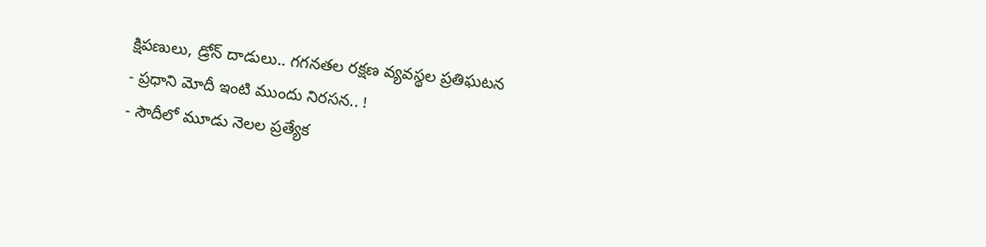క్షిపణులు, డ్రోన్ దాడులు.. గగనతల రక్షణ వ్యవస్థల ప్రతిఘటన
- ప్రధాని మోదీ ఇంటి ముందు నిరసన.. !
- సౌదీలో మూడు నెలల ప్రత్యేక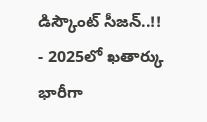డిస్కౌంట్ సీజన్..!!
- 2025లో ఖతార్కు భారీగా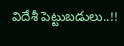విదేశీ పెట్టుబడులు..!!